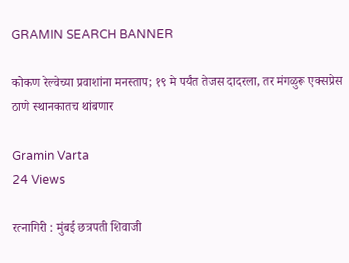GRAMIN SEARCH BANNER

कोकण रेल्वेच्या प्रवाशांना मनस्ताप; १९ मे पर्यंत तेजस दादरला, तर मंगळुरू एक्सप्रेस ठाणे स्थानकातच थांबणार

Gramin Varta
24 Views

रत्नागिरी : मुंबई छत्रपती शिवाजी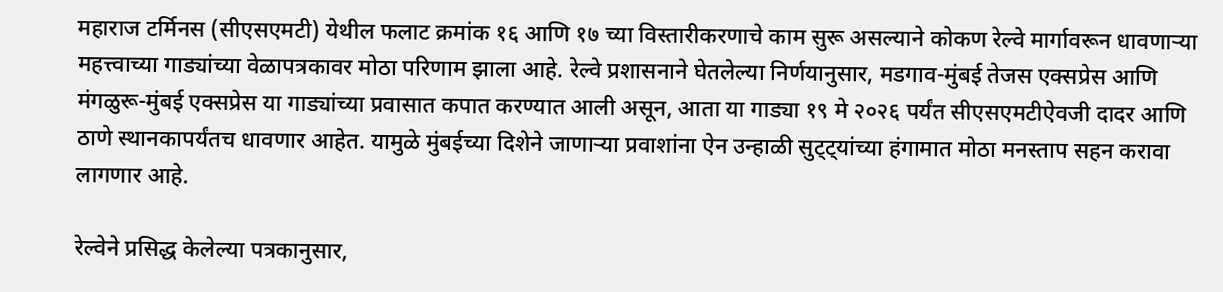महाराज टर्मिनस (सीएसएमटी) येथील फलाट क्रमांक १६ आणि १७ च्या विस्तारीकरणाचे काम सुरू असल्याने कोकण रेल्वे मार्गावरून धावणाऱ्या महत्त्वाच्या गाड्यांच्या वेळापत्रकावर मोठा परिणाम झाला आहे. रेल्वे प्रशासनाने घेतलेल्या निर्णयानुसार, मडगाव-मुंबई तेजस एक्सप्रेस आणि मंगळुरू-मुंबई एक्सप्रेस या गाड्यांच्या प्रवासात कपात करण्यात आली असून, आता या गाड्या १९ मे २०२६ पर्यंत सीएसएमटीऐवजी दादर आणि ठाणे स्थानकापर्यंतच धावणार आहेत. यामुळे मुंबईच्या दिशेने जाणाऱ्या प्रवाशांना ऐन उन्हाळी सुट्ट्यांच्या हंगामात मोठा मनस्ताप सहन करावा लागणार आहे.

रेल्वेने प्रसिद्ध केलेल्या पत्रकानुसार,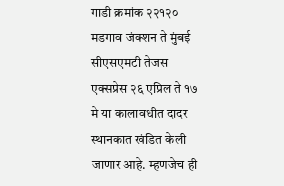गाडी क्रमांक २२१२० मडगाव जंक्शन ते मुंबई सीएसएमटी तेजस एक्सप्रेस २६ एप्रिल ते १७ मे या कालावधीत दादर स्थानकात खंडित केली जाणार आहे. म्हणजेच ही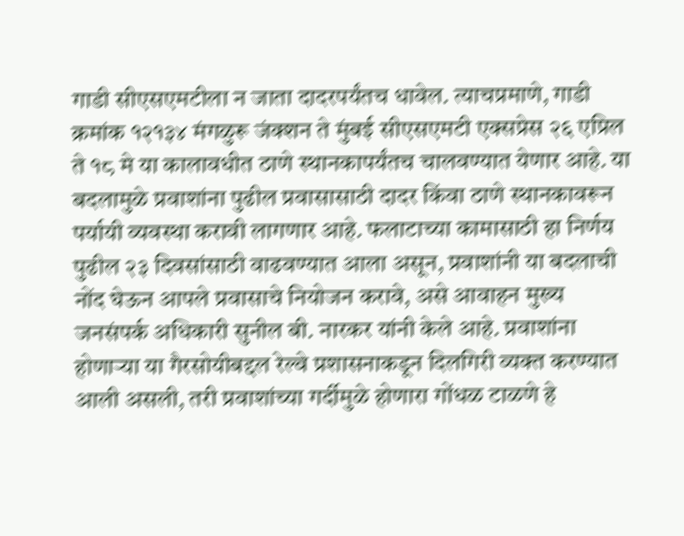गाडी सीएसएमटीला न जाता दादरपर्यंतच धावेल. त्याचप्रमाणे, गाडी क्रमांक १२१३४ मंगळुरू जंक्शन ते मुंबई सीएसएमटी एक्सप्रेस २६ एप्रिल ते १८ मे या कालावधीत ठाणे स्थानकापर्यंतच चालवण्यात येणार आहे. या बदलामुळे प्रवाशांना पुढील प्रवासासाठी दादर किंवा ठाणे स्थानकावरून पर्यायी व्यवस्था करावी लागणार आहे. फलाटाच्या कामासाठी हा निर्णय पुढील २३ दिवसांसाठी वाढवण्यात आला असून, प्रवाशांनी या बदलाची नोंद घेऊन आपले प्रवासाचे नियोजन करावे, असे आवाहन मुख्य जनसंपर्क अधिकारी सुनील बी. नारकर यांनी केले आहे. प्रवाशांना होणाऱ्या या गैरसोयीबद्दल रेल्वे प्रशासनाकडून दिलगिरी व्यक्त करण्यात आली असली, तरी प्रवाशांच्या गर्दीमुळे होणारा गोंधळ टाळणे हे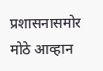प्रशासनासमोर मोठे आव्हान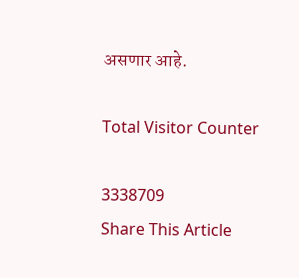असणार आहे.

Total Visitor Counter

3338709
Share This Article